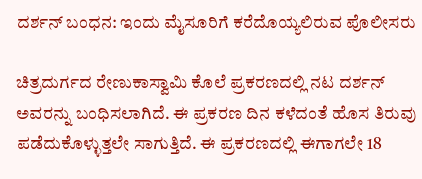ದರ್ಶನ್‌ ಬಂಧನ: ಇಂದು ಮೈಸೂರಿಗೆ ಕರೆದೊಯ್ಯಲಿರುವ ಪೊಲೀಸರು

ಚಿತ್ರದುರ್ಗದ ರೇಣುಕಾಸ್ವಾಮಿ ಕೊಲೆ ಪ್ರಕರಣದಲ್ಲಿ ನಟ ದರ್ಶನ್‌ ಅವರನ್ನು ಬಂಧಿಸಲಾಗಿದೆ. ಈ ಪ್ರಕರಣ ದಿನ ಕಳೆದಂತೆ ಹೊಸ ತಿರುವು ಪಡೆದುಕೊಳ್ಳುತ್ತಲೇ ಸಾಗುತ್ತಿದೆ. ಈ ಪ್ರಕರಣದಲ್ಲಿ ಈಗಾಗಲೇ 18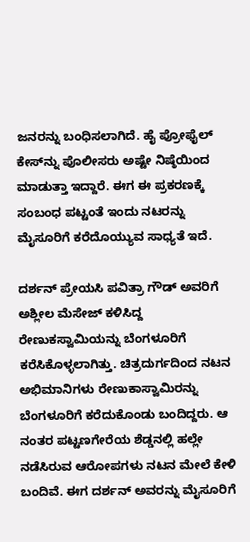ಜನರನ್ನು ಬಂಧಿಸಲಾಗಿದೆ. ಹೈ ಪ್ರೋಫೈಲ್‌ ಕೇಸ್‌ನ್ನು ಪೊಲೀಸರು ಅಷ್ಟೇ ನಿಷ್ಠೆಯಿಂದ ಮಾಡುತ್ತಾ ಇದ್ದಾರೆ. ಈಗ ಈ ಪ್ರಕರಣಕ್ಕೆ ಸಂಬಂಧ ಪಟ್ಟಂತೆ ಇಂದು ನಟರನ್ನು ಮೈಸೂರಿಗೆ ಕರೆದೊಯ್ಯುವ ಸಾಧ್ಯತೆ ಇದೆ.

ದರ್ಶನ್‌ ಪ್ರೇಯಸಿ ಪವಿತ್ರಾ ಗೌಡ್ ಅವರಿಗೆ ಅಶ್ಲೀಲ ಮೆಸೇಜ್‌ ಕಳಿಸಿದ್ದ ರೇಣುಕಸ್ವಾಮಿಯನ್ನು ಬೆಂಗಳೂರಿಗೆ ಕರೆಸಿಕೊಳ್ಳಲಾಗಿತ್ತು. ಚಿತ್ರದುರ್ಗದಿಂದ ನಟನ ಅಭಿಮಾನಿಗಳು ರೇಣುಕಾಸ್ವಾಮಿರನ್ನು ಬೆಂಗಳೂರಿಗೆ ಕರೆದುಕೊಂಡು ಬಂದಿದ್ದರು. ಆ ನಂತರ ಪಟ್ಟಣಗೇರೆಯ ಶೆಡ್ಡನಲ್ಲಿ ಹಲ್ಲೇ ನಡೆಸಿರುವ ಆರೋಪಗಳು ನಟನ ಮೇಲೆ ಕೇಳಿ ಬಂದಿವೆ. ಈಗ ದರ್ಶನ್‌ ಅವರನ್ನು ಮೈಸೂರಿಗೆ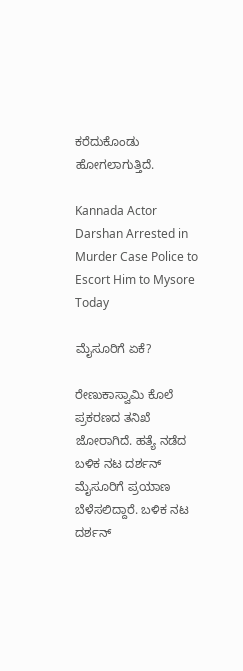ಕರೆದುಕೊಂಡು ಹೋಗಲಾಗುತ್ತಿದೆ.

Kannada Actor Darshan Arrested in Murder Case Police to Escort Him to Mysore Today

ಮೈಸೂರಿಗೆ ಏಕೆ?

ರೇಣುಕಾಸ್ವಾಮಿ ಕೊಲೆ ಪ್ರಕರಣದ ತನಿಖೆ ಜೋರಾಗಿದೆ. ಹತ್ಯೆ ನಡೆದ ಬಳಿಕ ನಟ ದರ್ಶನ್‌ ಮೈಸೂರಿಗೆ ಪ್ರಯಾಣ ಬೆಳೆಸಲಿದ್ದಾರೆ. ಬಳಿಕ ನಟ ದರ್ಶನ್‌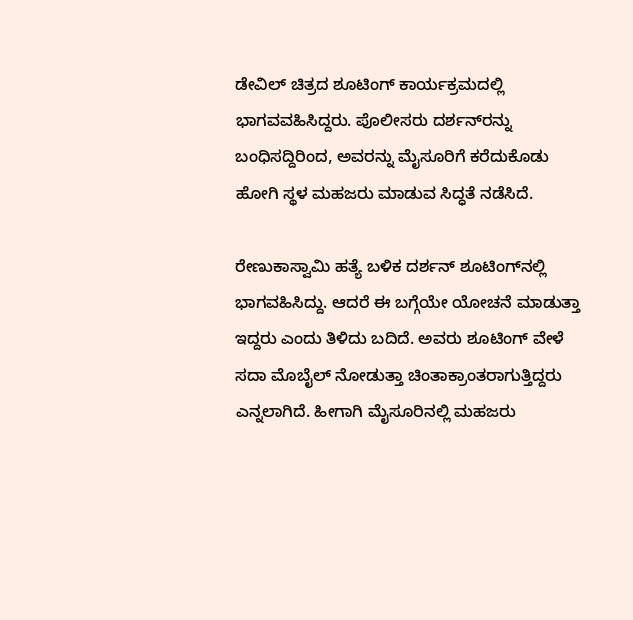ಡೇವಿಲ್‌ ಚಿತ್ರದ ಶೂಟಿಂಗ್ ಕಾರ್ಯಕ್ರಮದಲ್ಲಿ ಭಾಗವವಹಿಸಿದ್ದರು. ಪೊಲೀಸರು ದರ್ಶನ್‌ರನ್ನು ಬಂಧಿಸದ್ದಿರಿಂದ, ಅವರನ್ನು ಮೈಸೂರಿಗೆ ಕರೆದುಕೊಡು ಹೋಗಿ ಸ್ಥಳ ಮಹಜರು ಮಾಡುವ ಸಿದ್ಧತೆ ನಡೆಸಿದೆ.

ರೇಣುಕಾಸ್ವಾಮಿ ಹತ್ಯೆ ಬಳಿಕ ದರ್ಶನ್‌ ಶೂಟಿಂಗ್‌ನಲ್ಲಿ ಭಾಗವಹಿಸಿದ್ದು. ಆದರೆ ಈ ಬಗ್ಗೆಯೇ ಯೋಚನೆ ಮಾಡುತ್ತಾ ಇದ್ದರು ಎಂದು ತಿಳಿದು ಬದಿದೆ. ಅವರು ಶೂಟಿಂಗ್ ವೇಳೆ ಸದಾ ಮೊಬೈಲ್‌ ನೋಡುತ್ತಾ ಚಿಂತಾಕ್ರಾಂತರಾಗುತ್ತಿದ್ದರು ಎನ್ನಲಾಗಿದೆ. ಹೀಗಾಗಿ ಮೈಸೂರಿನಲ್ಲಿ ಮಹಜರು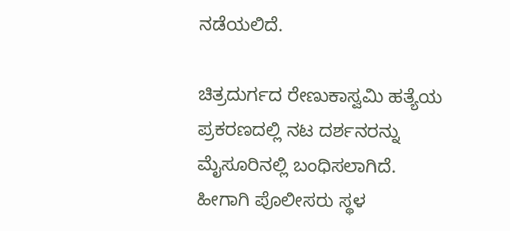ನಡೆಯಲಿದೆ.

ಚಿತ್ರದುರ್ಗದ ರೇಣುಕಾಸ್ವಮಿ ಹತ್ಯೆಯ ಪ್ರಕರಣದಲ್ಲಿ ನಟ ದರ್ಶನರನ್ನು ಮೈಸೂರಿನಲ್ಲಿ ಬಂಧಿಸಲಾಗಿದೆ. ಹೀಗಾಗಿ ಪೊಲೀಸರು ಸ್ಥಳ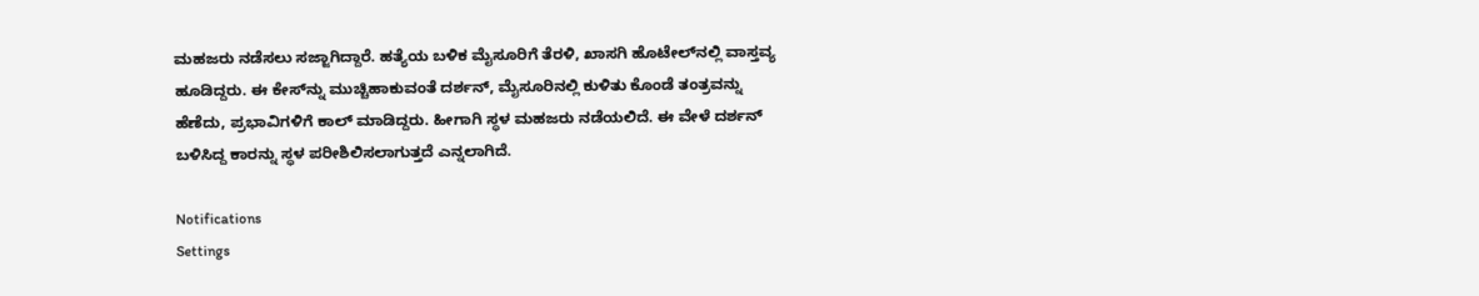ಮಹಜರು ನಡೆಸಲು ಸಜ್ಜಾಗಿದ್ದಾರೆ. ಹತ್ಯೆಯ ಬಳಿಕ ಮೈಸೂರಿಗೆ ತೆರಳಿ, ಖಾಸಗಿ ಹೊಟೇಲ್‌ನಲ್ಲಿ ವಾಸ್ತವ್ಯ ಹೂಡಿದ್ದರು. ಈ ಕೇಸ್‌ನ್ನು ಮುಚ್ಚಿಹಾಕುವಂತೆ ದರ್ಶನ್‌, ಮೈಸೂರಿನಲ್ಲಿ ಕುಳಿತು ಕೊಂಡೆ ತಂತ್ರವನ್ನು ಹೆಣೆದು, ಪ್ರಭಾವಿಗಳಿಗೆ ಕಾಲ್‌ ಮಾಡಿದ್ದರು. ಹೀಗಾಗಿ ಸ್ಥಳ ಮಹಜರು ನಡೆಯಲಿದೆ. ಈ ವೇಳೆ ದರ್ಶನ್ ಬಳಿಸಿದ್ದ ಕಾರನ್ನು ಸ್ಥಳ ಪರೀಶಿಲಿಸಲಾಗುತ್ತದೆ ಎನ್ನಲಾಗಿದೆ.

Notifications
Settings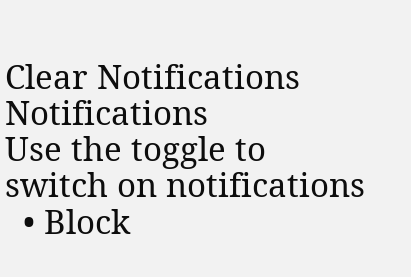Clear Notifications
Notifications
Use the toggle to switch on notifications
  • Block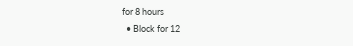for 8 hours
  • Block for 12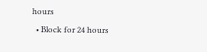hours
  • Block for 24 hours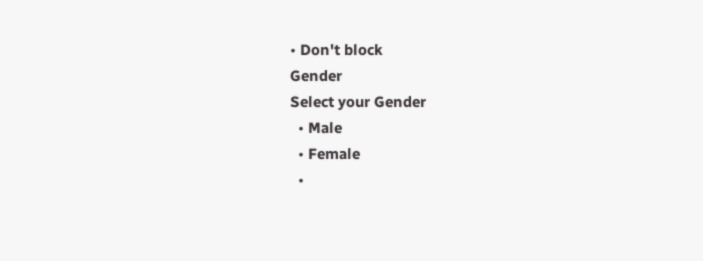• Don't block
Gender
Select your Gender
  • Male
  • Female
  •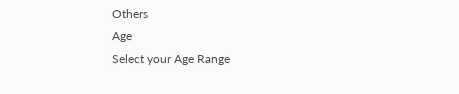Others
Age
Select your Age Range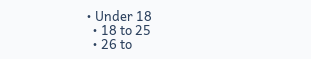• Under 18
  • 18 to 25
  • 26 to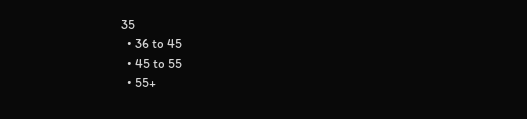35
  • 36 to 45
  • 45 to 55
  • 55+